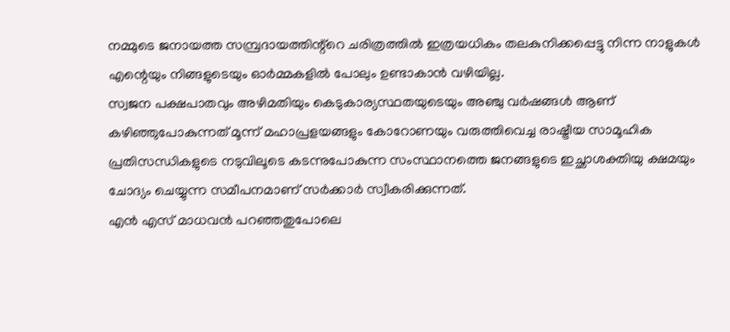നമ്മുടെ ജനായത്ത സമ്പ്രദായത്തിന്റ്റെ ചരിത്രത്തിൽ ഇത്രയധികം തലകുനിക്കപ്പെട്ടു നിന്ന നാളുകൾ എന്റെയും നിങ്ങളുടെയും ഓർമ്മകളിൽ പോലും ഉണ്ടാകാൻ വഴിയില്ല.
സ്വജന പക്ഷപാതവും അഴിമതിയും കെടുകാര്യസ്ഥതയുടെയും അഞ്ചു വർഷങ്ങൾ ആണ് കഴിഞ്ഞുപോകുന്നത് മൂന്ന് മഹാപ്രളയങ്ങളും കോറോണയും വരുത്തിവെച്ച രാഷ്ട്രീയ സാമൂഹിക പ്രതിസന്ധികളുടെ നടുവിലൂടെ കടന്നുപോകുന്ന സംസ്ഥാനത്തെ ജനങ്ങളുടെ ഇച്ഛാശക്തിയു ക്ഷമയും ചോദ്യം ചെയ്യുന്ന സമീപനമാണ് സർക്കാർ സ്വീകരിക്കുന്നത്.
എൻ എസ് മാധവൻ പറഞ്ഞതുപോലെ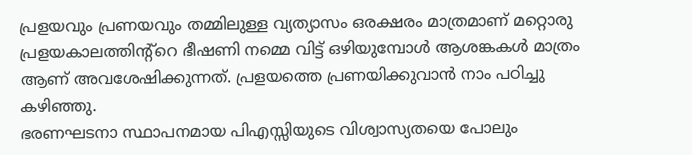പ്രളയവും പ്രണയവും തമ്മിലുള്ള വ്യത്യാസം ഒരക്ഷരം മാത്രമാണ് മറ്റൊരു പ്രളയകാലത്തിന്റ്റെ ഭീഷണി നമ്മെ വിട്ട് ഒഴിയുമ്പോൾ ആശങ്കകൾ മാത്രം ആണ് അവശേഷിക്കുന്നത്. പ്രളയത്തെ പ്രണയിക്കുവാൻ നാം പഠിച്ചു കഴിഞ്ഞു.
ഭരണഘടനാ സ്ഥാപനമായ പിഎസ്സിയുടെ വിശ്വാസ്യതയെ പോലും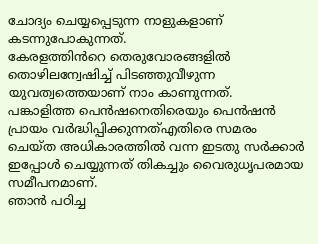ചോദ്യം ചെയ്യപ്പെടുന്ന നാളുകളാണ് കടന്നുപോകുന്നത്.
കേരളത്തിൻറെ തെരുവോരങ്ങളിൽ തൊഴിലന്വേഷിച്ച് പിടഞ്ഞുവീഴുന്ന യുവത്വത്തെയാണ് നാം കാണുന്നത്.
പങ്കാളിത്ത പെൻഷനെതിരെയും പെൻഷൻ പ്രായം വർദ്ധിപ്പിക്കുന്നത്എതിരെ സമരം ചെയ്ത അധികാരത്തിൽ വന്ന ഇടതു സർക്കാർ ഇപ്പോൾ ചെയ്യുന്നത് തികച്ചും വൈരുധൃപരമായ സമീപനമാണ്.
ഞാൻ പഠിച്ച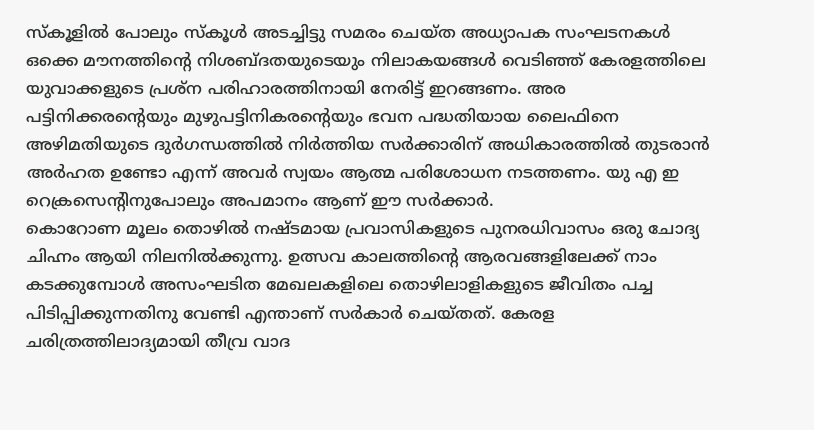സ്കൂളിൽ പോലും സ്കൂൾ അടച്ചിട്ടു സമരം ചെയ്ത അധ്യാപക സംഘടനകൾ ഒക്കെ മൗനത്തിന്റെ നിശബ്ദതയുടെയും നിലാകയങ്ങൾ വെടിഞ്ഞ് കേരളത്തിലെ യുവാക്കളുടെ പ്രശ്ന പരിഹാരത്തിനായി നേരിട്ട് ഇറങ്ങണം. അര പട്ടിനിക്കരന്റെയും മുഴുപട്ടിനികരന്റെയും ഭവന പദ്ധതിയായ ലൈഫിനെ അഴിമതിയുടെ ദുർഗന്ധത്തിൽ നിർത്തിയ സർക്കാരിന് അധികാരത്തിൽ തുടരാൻ അർഹത ഉണ്ടോ എന്ന് അവർ സ്വയം ആത്മ പരിശോധന നടത്തണം. യു എ ഇ റെക്രസെന്റിനുപോലും അപമാനം ആണ് ഈ സർക്കാർ.
കൊറോണ മൂലം തൊഴിൽ നഷ്ടമായ പ്രവാസികളുടെ പുനരധിവാസം ഒരു ചോദ്യ ചിഹ്നം ആയി നിലനിൽക്കുന്നു. ഉത്സവ കാലത്തിന്റെ ആരവങ്ങളിലേക്ക് നാം കടക്കുമ്പോൾ അസംഘടിത മേഖലകളിലെ തൊഴിലാളികളുടെ ജീവിതം പച്ച പിടിപ്പിക്കുന്നതിനു വേണ്ടി എന്താണ് സർകാർ ചെയ്തത്. കേരള ചരിത്രത്തിലാദ്യമായി തീവ്ര വാദ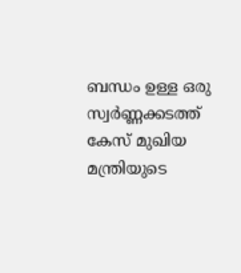ബന്ധം ഉള്ള ഒരു സ്വർണ്ണക്കടത്ത് കേസ് മുഖിയ മന്ത്രിയുടെ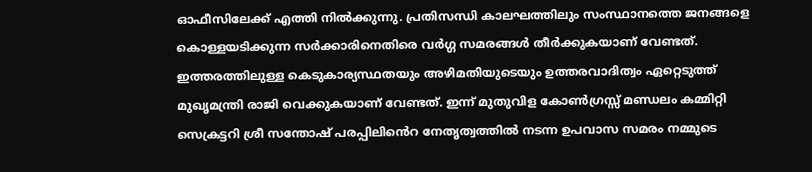ഓഫീസിലേക്ക് എത്തി നിൽക്കുന്നു. പ്രതിസന്ധി കാലഘത്തിലും സംസ്ഥാനത്തെ ജനങ്ങളെ കൊള്ളയടിക്കുന്ന സർക്കാരിനെതിരെ വർഗ്ഗ സമരങ്ങൾ തീർക്കുകയാണ് വേണ്ടത്.
ഇത്തരത്തിലുള്ള കെടുകാര്യസ്ഥതയും അഴിമതിയുടെയും ഉത്തരവാദിത്വം ഏറ്റെടുത്ത് മുഖൃമന്ത്രി രാജി വെക്കുകയാണ് വേണ്ടത്. ഇന്ന് മുതുവിള കോൺഗ്രസ്സ് മണ്ഡലം കമ്മിറ്റി സെക്രട്ടറി ശ്രീ സന്തോഷ് പരപ്പിലിൻെറ നേതൃത്വത്തിൽ നടന്ന ഉപവാസ സമരം നമ്മുടെ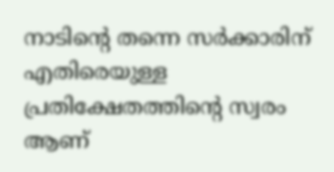നാടിന്റെ തന്നെ സർക്കാരിന് എതിരെയുള്ള പ്രതിക്ഷേതത്തിന്റെ സ്വരം ആണ്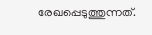രേഖപ്പെടുത്തുന്നത്.